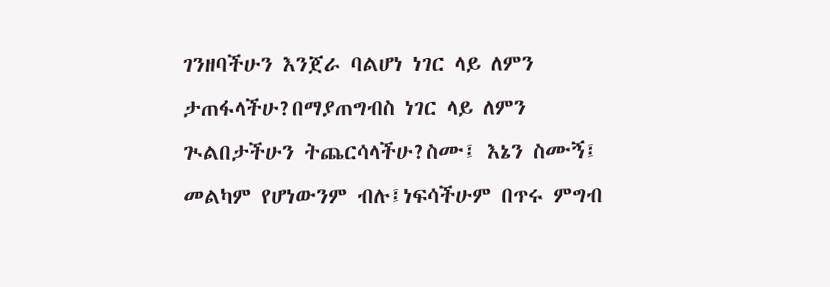ገንዘባችሁን እንጀራ ባልሆነ ነገር ላይ ለምን ታጠፋላችሁ?በማያጠግብስ ነገር ላይ ለምን ጒልበታችሁን ትጨርሳላችሁ?ስሙ፤ እኔን ስሙኝ፤ መልካም የሆነውንም ብሉ፤ነፍሳችሁም በጥሩ ምግብ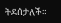ትደሰታለች።